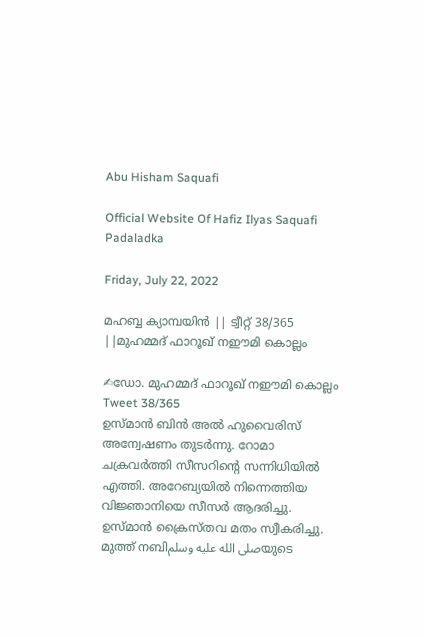Abu Hisham Saquafi

Official Website Of Hafiz Ilyas Saquafi Padaladka

Friday, July 22, 2022

മഹബ്ബ ക്യാമ്പയിൻ || ട്വീറ്റ് 38/365 ||മുഹമ്മദ് ഫാറൂഖ് നഈമി കൊല്ലം

✍ഡോ. മുഹമ്മദ് ഫാറൂഖ് നഈമി കൊല്ലം
Tweet 38/365
ഉസ്‌മാൻ ബിൻ അൽ ഹുവൈരിസ് അന്വേഷണം തുടർന്നു. റോമാ ചക്രവർത്തി സീസറിന്റെ സന്നിധിയിൽ എത്തി. അറേബ്യയിൽ നിന്നെത്തിയ വിജ്ഞാനിയെ സീസർ ആദരിച്ചു. ഉസ്‌മാൻ ക്രൈസ്തവ മതം സ്വീകരിച്ചു. മുത്ത് നബിصلى الله عليه وسلمയുടെ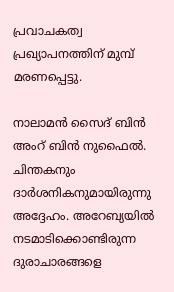പ്രവാചകത്വ പ്രഖ്യാപനത്തിന് മുമ്പ്  മരണപ്പെട്ടു.

നാലാമൻ സൈദ് ബിൻ അംറ് ബിൻ നുഫൈൽ. ചിന്തകനും ദാർശനികനുമായിരുന്നു അദ്ദേഹം. അറേബ്യയിൽ നടമാടിക്കൊണ്ടിരുന്ന ദുരാചാരങ്ങളെ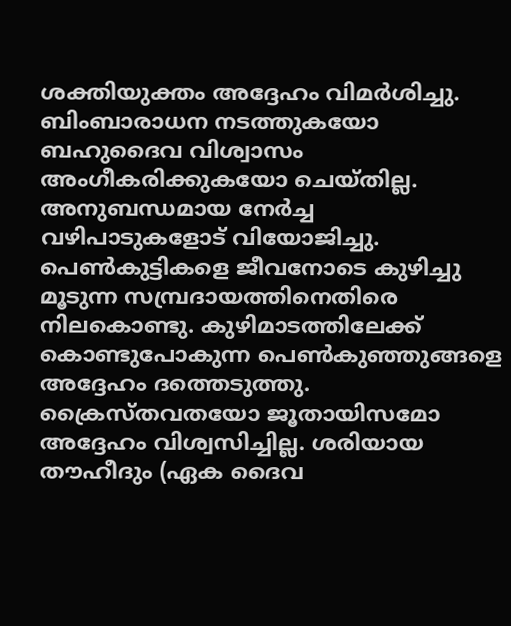ശക്തിയുക്തം അദ്ദേഹം വിമർശിച്ചു. ബിംബാരാധന നടത്തുകയോ ബഹുദൈവ വിശ്വാസം അംഗീകരിക്കുകയോ ചെയ്തില്ല. അനുബന്ധമായ നേർച്ച വഴിപാടുകളോട് വിയോജിച്ചു. പെൺകുട്ടികളെ ജീവനോടെ കുഴിച്ചു മൂടുന്ന സമ്പ്രദായത്തിനെതിരെ നിലകൊണ്ടു. കുഴിമാടത്തിലേക്ക് കൊണ്ടുപോകുന്ന പെൺകുഞ്ഞുങ്ങളെ അദ്ദേഹം ദത്തെടുത്തു. ക്രൈസ്തവതയോ ജൂതായിസമോ അദ്ദേഹം വിശ്വസിച്ചില്ല. ശരിയായ തൗഹീദും (ഏക ദൈവ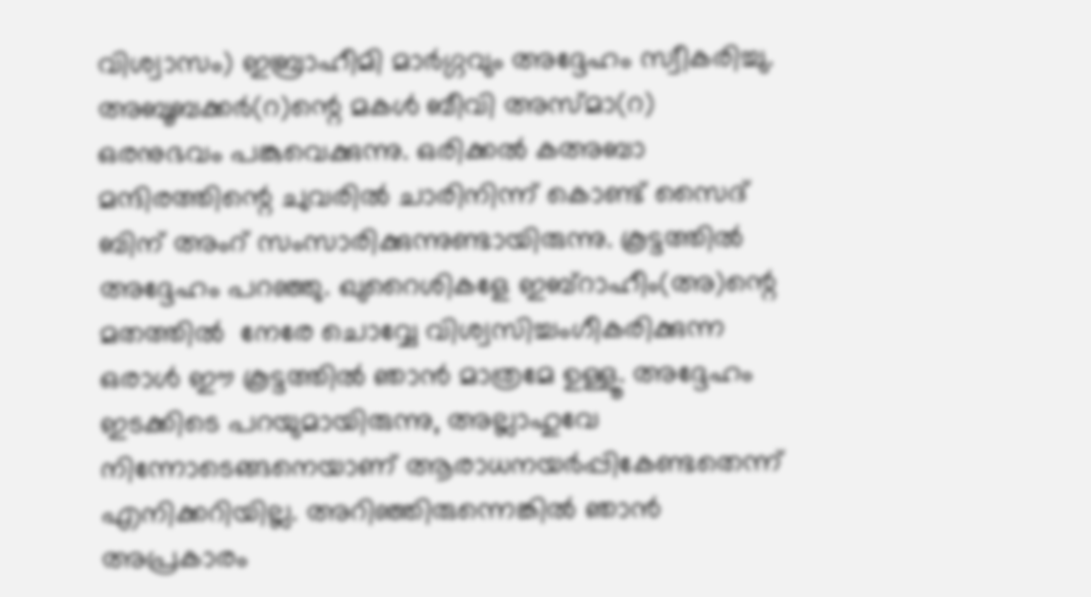വിശ്വാസം) ഇബ്രാഹീമി മാർഗ്ഗവും അദ്ദേഹം സ്വീകരിച്ചു. അബൂബക്കർ(റ)ന്റെ മകൾ ബീവി അസ്മാ(റ) ഒരനുഭവം പങ്കുവെക്കുന്നു. ഒരിക്കൽ കഅബാ മന്ദിരത്തിന്റെ ചുവരിൽ ചാരിനിന്ന് കൊണ്ട് സൈദ് ബിന് അംറ് സംസാരിക്കുന്നുണ്ടായിരുന്നു. കൂട്ടത്തിൽ അദ്ദേഹം പറഞ്ഞു. ഖുറൈശികളേ ഇബ്റാഹീം(അ)ന്റെ മതത്തിൽ  നേരേ ചൊവ്വേ വിശ്വസിച്ചംഗീകരിക്കുന്ന ഒരാൾ ഈ കൂട്ടത്തിൽ ഞാൻ മാത്രമേ ഉള്ളൂ. അദ്ദേഹം ഇടക്കിടെ പറയുമായിരുന്നു, അല്ലാഹുവേ നിന്നോടെങ്ങനെയാണ് ആരാധനയർപ്പികേണ്ടതെന്ന് എനിക്കറിയില്ല. അറിഞ്ഞിരുന്നെങ്കിൽ ഞാൻ അപ്രകാരം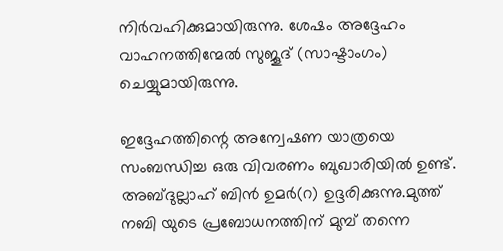നിർവഹിക്കുമായിരുന്നു. ശേഷം അദ്ദേഹം വാഹനത്തിന്മേൽ സുജൂദ് (സാഷ്ടാംഗം) ചെയ്യുമായിരുന്നു.

ഇദ്ദേഹത്തിന്റെ അന്വേഷണ യാത്രയെ സംബന്ധിച്ച ഒരു വിവരണം ബുഖാരിയിൽ ഉണ്ട്. അബ്ദുല്ലാഹ് ബിൻ ഉമർ(റ) ഉദ്ദരിക്കുന്നു.മുത്ത് നബി യുടെ പ്രബോധനത്തിന് മുമ്പ് തന്നെ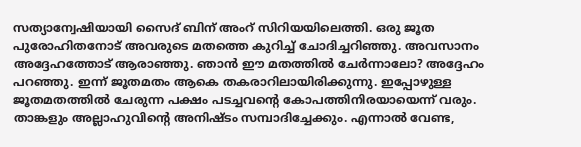സത്യാന്വേഷിയായി സൈദ് ബിന് അംറ് സിറിയയിലെത്തി. ഒരു ജൂത പുരോഹിതനോട് അവരുടെ മതത്തെ കുറിച്ച് ചോദിച്ചറിഞ്ഞു. അവസാനം അദ്ദേഹത്തോട് ആരാഞ്ഞു. ഞാൻ ഈ മതത്തിൽ ചേർന്നാലോ? അദ്ദേഹം പറഞ്ഞു. ഇന്ന് ജൂതമതം ആകെ തകരാറിലായിരിക്കുന്നു. ഇപ്പോഴുള്ള ജൂതമതത്തിൽ ചേരുന്ന പക്ഷം പടച്ചവന്റെ കോപത്തിനിരയായെന്ന് വരും. താങ്കളും അല്ലാഹുവിന്റെ അനിഷ്ടം സമ്പാദിച്ചേക്കും. എന്നാൽ വേണ്ട,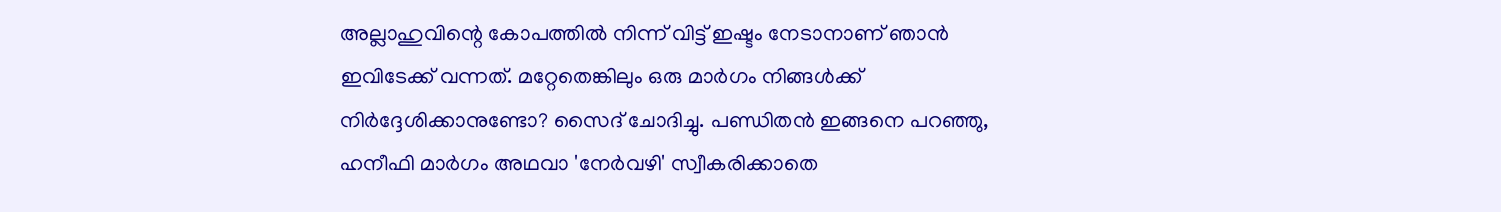അല്ലാഹുവിന്റെ കോപത്തിൽ നിന്ന് വിട്ട് ഇഷ്ടം നേടാനാണ് ഞാൻ ഇവിടേക്ക് വന്നത്. മറ്റേതെങ്കിലും ഒരു മാർഗം നിങ്ങൾക്ക് നിർദ്ദേശിക്കാനുണ്ടോ? സൈദ് ചോദിച്ചു. പണ്ഡിതൻ ഇങ്ങനെ പറഞ്ഞു, ഹനീഫി മാർഗം അഥവാ 'നേർവഴി' സ്വീകരിക്കാതെ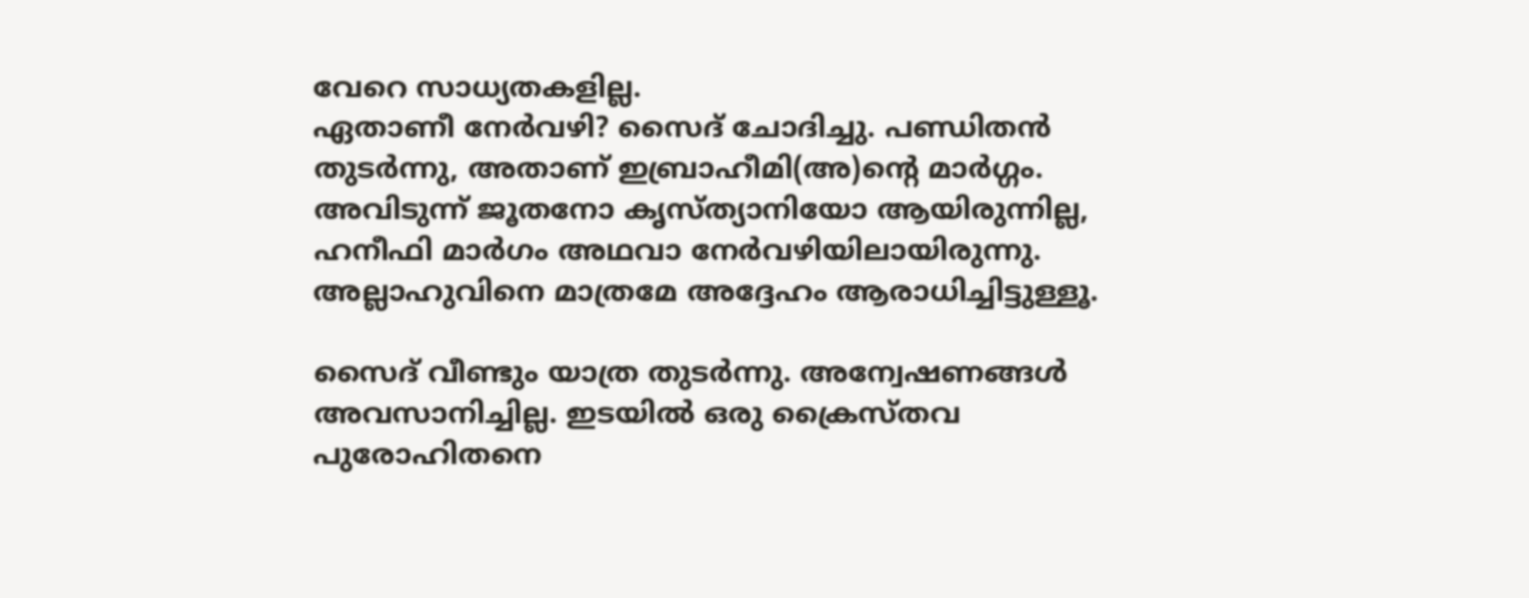വേറെ സാധ്യതകളില്ല.
ഏതാണീ നേർവഴി? സൈദ് ചോദിച്ചു. പണ്ഡിതൻ തുടർന്നു, അതാണ് ഇബ്രാഹീമി(അ)ന്റെ മാർഗ്ഗം. അവിടുന്ന് ജൂതനോ കൃസ്ത്യാനിയോ ആയിരുന്നില്ല, ഹനീഫി മാർഗം അഥവാ നേർവഴിയിലായിരുന്നു. അല്ലാഹുവിനെ മാത്രമേ അദ്ദേഹം ആരാധിച്ചിട്ടുള്ളൂ.

സൈദ് വീണ്ടും യാത്ര തുടർന്നു. അന്വേഷണങ്ങൾ അവസാനിച്ചില്ല. ഇടയിൽ ഒരു ക്രൈസ്തവ പുരോഹിതനെ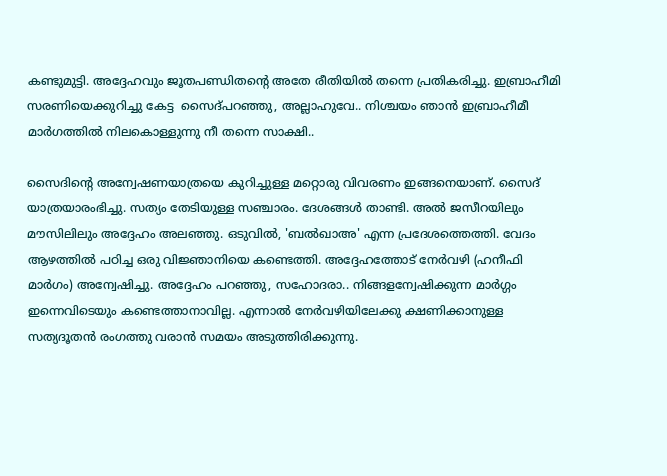കണ്ടുമുട്ടി. അദ്ദേഹവും ജൂതപണ്ഡിതന്റെ അതേ രീതിയിൽ തന്നെ പ്രതികരിച്ചു. ഇബ്രാഹീമി സരണിയെക്കുറിച്ചു കേട്ട  സൈദ്പറഞ്ഞു, അല്ലാഹുവേ.. നിശ്ചയം ഞാൻ ഇബ്രാഹീമീ മാർഗത്തിൽ നിലകൊള്ളുന്നു നീ തന്നെ സാക്ഷി..

സൈദിന്റെ അന്വേഷണയാത്രയെ കുറിച്ചുള്ള മറ്റൊരു വിവരണം ഇങ്ങനെയാണ്. സൈദ് യാത്രയാരംഭിച്ചു. സത്യം തേടിയുള്ള സഞ്ചാരം. ദേശങ്ങൾ താണ്ടി. അൽ ജസീറയിലും മൗസിലിലും അദ്ദേഹം അലഞ്ഞു. ഒടുവിൽ, 'ബൽഖാഅ' എന്ന പ്രദേശത്തെത്തി. വേദം ആഴത്തിൽ പഠിച്ച ഒരു വിജ്ഞാനിയെ കണ്ടെത്തി. അദ്ദേഹത്തോട് നേർവഴി (ഹനീഫി മാർഗം) അന്വേഷിച്ചു. അദ്ദേഹം പറഞ്ഞു, സഹോദരാ.. നിങ്ങളന്വേഷിക്കുന്ന മാർഗ്ഗം ഇന്നെവിടെയും കണ്ടെത്താനാവില്ല. എന്നാൽ നേർവഴിയിലേക്കു ക്ഷണിക്കാനുള്ള സത്യദൂതൻ രംഗത്തു വരാൻ സമയം അടുത്തിരിക്കുന്നു.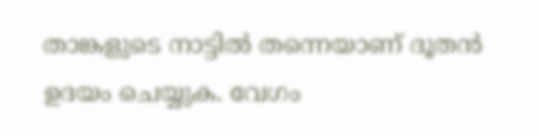താങ്കളുടെ നാട്ടിൽ തന്നെയാണ് ദൂതൻ ഉദയം ചെയ്യുക. വേഗം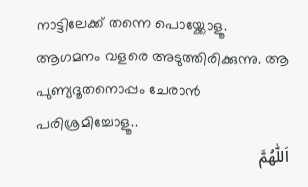നാട്ടിലേക്ക് തന്നെ പൊയ്ക്കോളൂ. ആഗമനം വളരെ അടുത്തിരിക്കുന്നു. ആ പുണ്യദൂതനൊപ്പം ചേരാൻ പരിശ്രമിച്ചോളൂ..
اَللّٰهُمَّ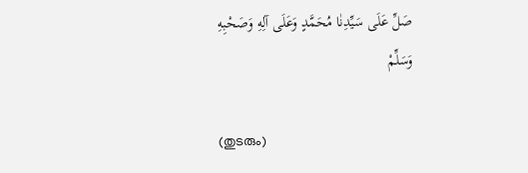صَلِّ عَلَى سَيِّدِنٰا مُحَمَّدٍ وَعَلَى آلِهِ وَصَحْبِهِ وَسَلِّمْ

(തുടരും)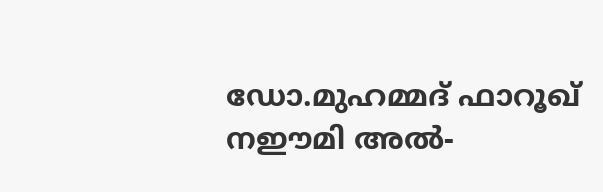ഡോ.മുഹമ്മദ്‌ ഫാറൂഖ് നഈമി അൽ-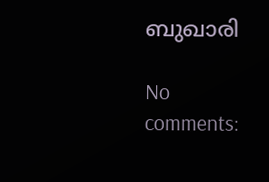ബുഖാരി

No comments: